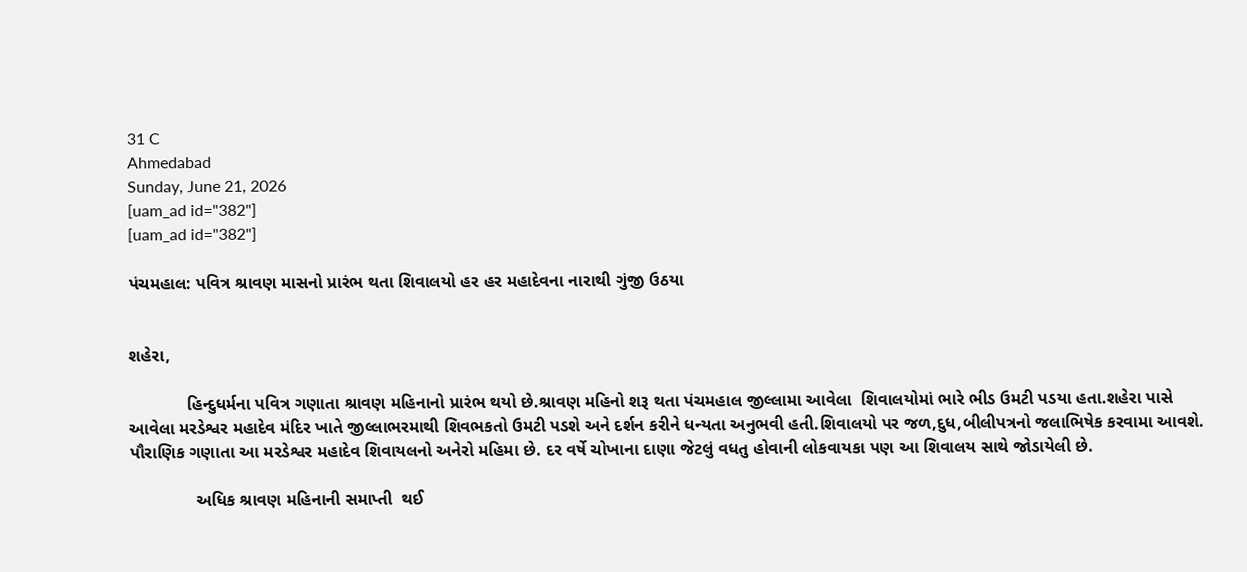31 C
Ahmedabad
Sunday, June 21, 2026
[uam_ad id="382"]
[uam_ad id="382"]

પંચમહાલ: પવિત્ર શ્રાવણ માસનો પ્રારંભ થતા શિવાલયો હર હર મહાદેવના નારાથી ગુંજી ઉઠયા


શહેરા,

            હિન્દુધર્મના પવિત્ર ગણાતા શ્રાવણ મહિનાનો પ્રારંભ થયો છે.શ્રાવણ મહિનો શરૂ થતા પંચમહાલ જીલ્લામા આવેલા  શિવાલયોમાં ભારે ભીડ ઉમટી પડયા હતા.શહેરા પાસે આવેલા મરડેશ્વર મહાદેવ મંદિર ખાતે જીલ્લાભરમાથી શિવભકતો ઉમટી પડશે અને દર્શન કરીને ધન્યતા અનુભવી હતી.શિવાલયો પર જળ,દુધ,બીલીપત્રનો જલાભિષેક કરવામા આવશે. પૌરાણિક ગણાતા આ મરડેશ્વર મહાદેવ શિવાયલનો અનેરો મહિમા છે. દર વર્ષે ચોખાના દાણા જેટલું વધતુ હોવાની લોકવાયકા પણ આ શિવાલય સાથે જોડાયેલી છે.

              અધિક શ્રાવણ મહિનાની સમાપ્તી  થઈ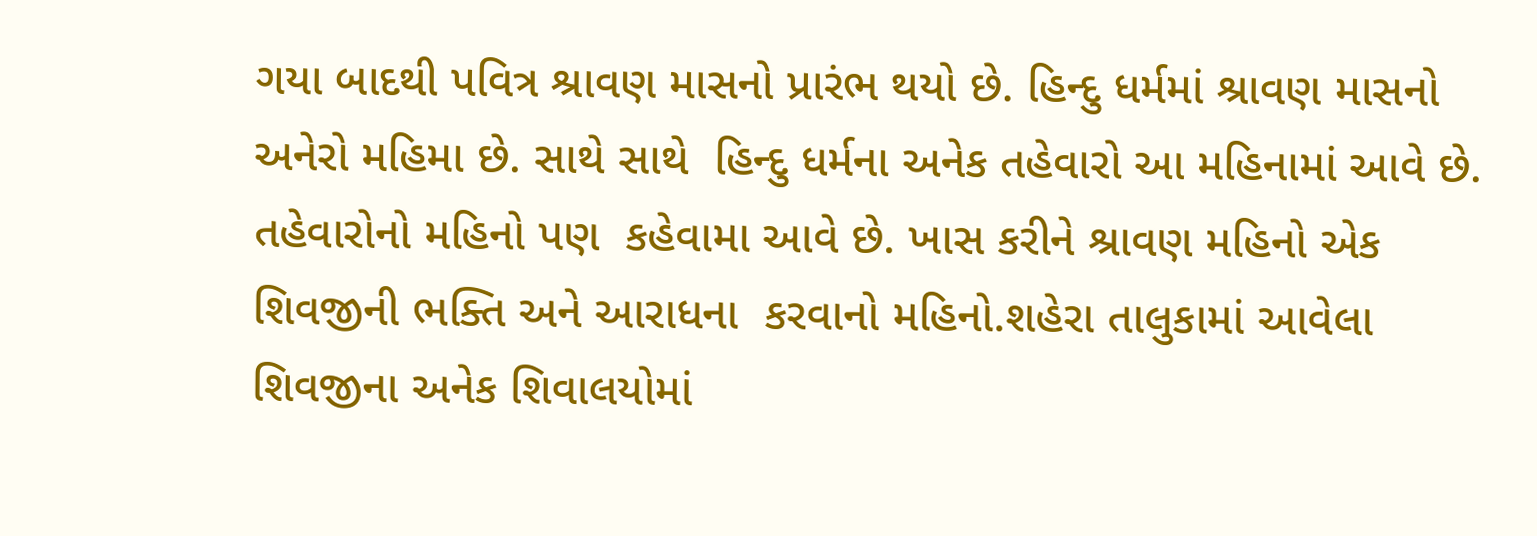ગયા બાદથી પવિત્ર શ્રાવણ માસનો પ્રારંભ થયો છે. હિન્દુ ધર્મમાં શ્રાવણ માસનો અનેરો મહિમા છે. સાથે સાથે  હિન્દુ ધર્મના અનેક તહેવારો આ મહિનામાં આવે છે. તહેવારોનો મહિનો પણ  કહેવામા આવે છે. ખાસ કરીને શ્રાવણ મહિનો એક શિવજીની ભક્તિ અને આરાધના  કરવાનો મહિનો.શહેરા તાલુકામાં આવેલા શિવજીના અનેક શિવાલયોમાં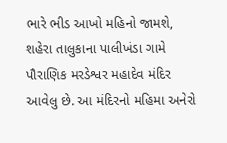ભારે ભીડ આખો મહિનો જામશે, શહેરા તાલુકાના પાલીખંડા ગામે પૌરાણિક મરડેશ્વર મહાદેવ મંદિર આવેલુ છે. આ મંદિરનો મહિમા અનેરો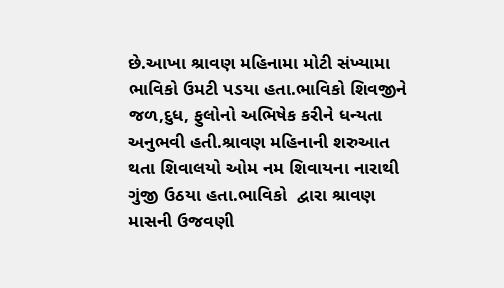છે.આખા શ્રાવણ મહિનામા મોટી સંખ્યામા ભાવિકો ઉમટી પડયા હતા.ભાવિકો શિવજીને જળ,દુધ, ફુલોનો અભિષેક કરીને ધન્યતા અનુભવી હતી.શ્રાવણ મહિનાની શરુઆત થતા શિવાલયો ઓમ નમ શિવાયના નારાથી ગુંજી ઉઠયા હતા.ભાવિકો  દ્વારા શ્રાવણ માસની ઉજવણી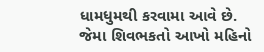ધામધુમથી કરવામા આવે છે. જેમા શિવભકતો આખો મહિનો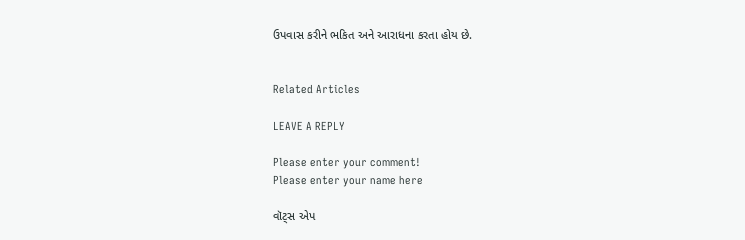ઉપવાસ કરીને ભકિત અને આરાધના કરતા હોય છે.


Related Articles

LEAVE A REPLY

Please enter your comment!
Please enter your name here

વૉટ્સ એપ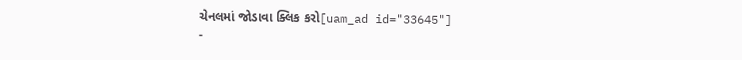ચેનલમાં જોડાવા ક્લિક કરો[uam_ad id="33645"]
-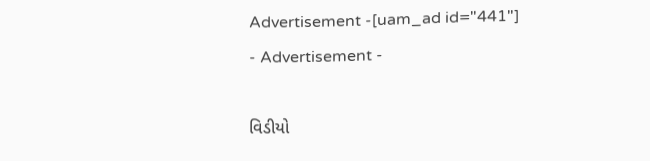Advertisement -[uam_ad id="441"]
- Advertisement -

વિડીયો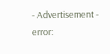- Advertisement -
error: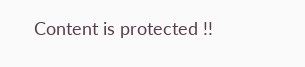Content is protected !!